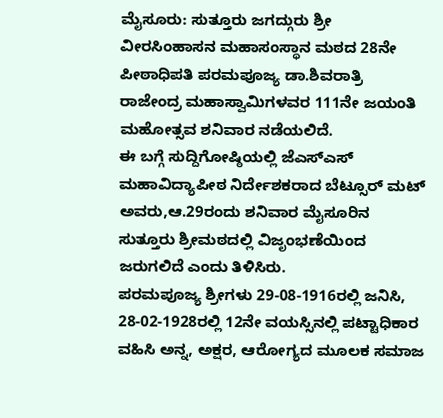ಮೈಸೂರು: ಸುತ್ತೂರು ಜಗದ್ಗುರು ಶ್ರೀ ವೀರಸಿಂಹಾಸನ ಮಹಾಸಂಸ್ಥಾನ ಮಠದ 28ನೇ ಪೀಠಾಧಿಪತಿ ಪರಮಪೂಜ್ಯ ಡಾ.ಶಿವರಾತ್ರಿ ರಾಜೇಂದ್ರ ಮಹಾಸ್ವಾಮಿಗಳವರ 111ನೇ ಜಯಂತಿ ಮಹೋತ್ಸವ ಶನಿವಾರ ನಡೆಯಲಿದೆ.
ಈ ಬಗ್ಗೆ ಸುದ್ದಿಗೋಷ್ಠಿಯಲ್ಲಿ ಜೆಎಸ್ಎಸ್ ಮಹಾವಿದ್ಯಾಪೀಠ ನಿರ್ದೇಶಕರಾದ ಬೆಟ್ಸೂರ್ ಮಟ್ ಅವರು,ಆ.29ರಂದು ಶನಿವಾರ ಮೈಸೂರಿನ ಸುತ್ತೂರು ಶ್ರೀಮಠದಲ್ಲಿ ವಿಜೃಂಭಣೆಯಿಂದ ಜರುಗಲಿದೆ ಎಂದು ತಿಳಿಸಿರು.
ಪರಮಪೂಜ್ಯ ಶ್ರೀಗಳು 29-08-1916ರಲ್ಲಿ ಜನಿಸಿ, 28-02-1928ರಲ್ಲಿ 12ನೇ ವಯಸ್ಸಿನಲ್ಲಿ ಪಟ್ಟಾಧಿಕಾರ ವಹಿಸಿ ಅನ್ನ, ಅಕ್ಷರ, ಆರೋಗ್ಯದ ಮೂಲಕ ಸಮಾಜ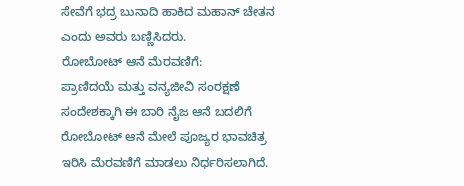ಸೇವೆಗೆ ಭದ್ರ ಬುನಾದಿ ಹಾಕಿದ ಮಹಾನ್ ಚೇತನ ಎಂದು ಅವರು ಬಣ್ಣಿಸಿದರು.
ರೋಬೋಟ್ ಆನೆ ಮೆರವಣಿಗೆ:
ಪ್ರಾಣಿದಯೆ ಮತ್ತು ವನ್ಯಜೀವಿ ಸಂರಕ್ಷಣೆ ಸಂದೇಶಕ್ಕಾಗಿ ಈ ಬಾರಿ ನೈಜ ಆನೆ ಬದಲಿಗೆ ರೋಬೋಟ್ ಆನೆ ಮೇಲೆ ಪೂಜ್ಯರ ಭಾವಚಿತ್ರ ಇರಿಸಿ ಮೆರವಣಿಗೆ ಮಾಡಲು ನಿರ್ಧರಿಸಲಾಗಿದೆ.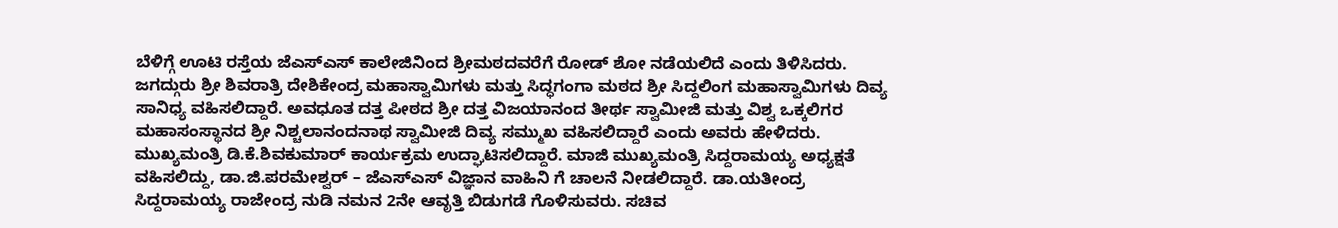ಬೆಳಿಗ್ಗೆ ಊಟಿ ರಸ್ತೆಯ ಜೆಎಸ್ಎಸ್ ಕಾಲೇಜಿನಿಂದ ಶ್ರೀಮಠದವರೆಗೆ ರೋಡ್ ಶೋ ನಡೆಯಲಿದೆ ಎಂದು ತಿಳಿಸಿದರು.
ಜಗದ್ಗುರು ಶ್ರೀ ಶಿವರಾತ್ರಿ ದೇಶಿಕೇಂದ್ರ ಮಹಾಸ್ವಾಮಿಗಳು ಮತ್ತು ಸಿದ್ಧಗಂಗಾ ಮಠದ ಶ್ರೀ ಸಿದ್ದಲಿಂಗ ಮಹಾಸ್ವಾಮಿಗಳು ದಿವ್ಯ ಸಾನಿಧ್ಯ ವಹಿಸಲಿದ್ದಾರೆ. ಅವಧೂತ ದತ್ತ ಪೀಠದ ಶ್ರೀ ದತ್ತ ವಿಜಯಾನಂದ ತೀರ್ಥ ಸ್ವಾಮೀಜಿ ಮತ್ತು ವಿಶ್ವ ಒಕ್ಕಲಿಗರ ಮಹಾಸಂಸ್ಥಾನದ ಶ್ರೀ ನಿಶ್ಚಲಾನಂದನಾಥ ಸ್ವಾಮೀಜಿ ದಿವ್ಯ ಸಮ್ಮುಖ ವಹಿಸಲಿದ್ದಾರೆ ಎಂದು ಅವರು ಹೇಳಿದರು.
ಮುಖ್ಯಮಂತ್ರಿ ಡಿ.ಕೆ.ಶಿವಕುಮಾರ್ ಕಾರ್ಯಕ್ರಮ ಉದ್ಘಾಟಿಸಲಿದ್ದಾರೆ. ಮಾಜಿ ಮುಖ್ಯಮಂತ್ರಿ ಸಿದ್ದರಾಮಯ್ಯ ಅಧ್ಯಕ್ಷತೆ ವಹಿಸಲಿದ್ದು, ಡಾ.ಜಿ.ಪರಮೇಶ್ವರ್ – ಜೆಎಸ್ಎಸ್ ವಿಜ್ಞಾನ ವಾಹಿನಿ ಗೆ ಚಾಲನೆ ನೀಡಲಿದ್ದಾರೆ. ಡಾ.ಯತೀಂದ್ರ ಸಿದ್ದರಾಮಯ್ಯ ರಾಜೇಂದ್ರ ನುಡಿ ನಮನ 2ನೇ ಆವೃತ್ತಿ ಬಿಡುಗಡೆ ಗೊಳಿಸುವರು. ಸಚಿವ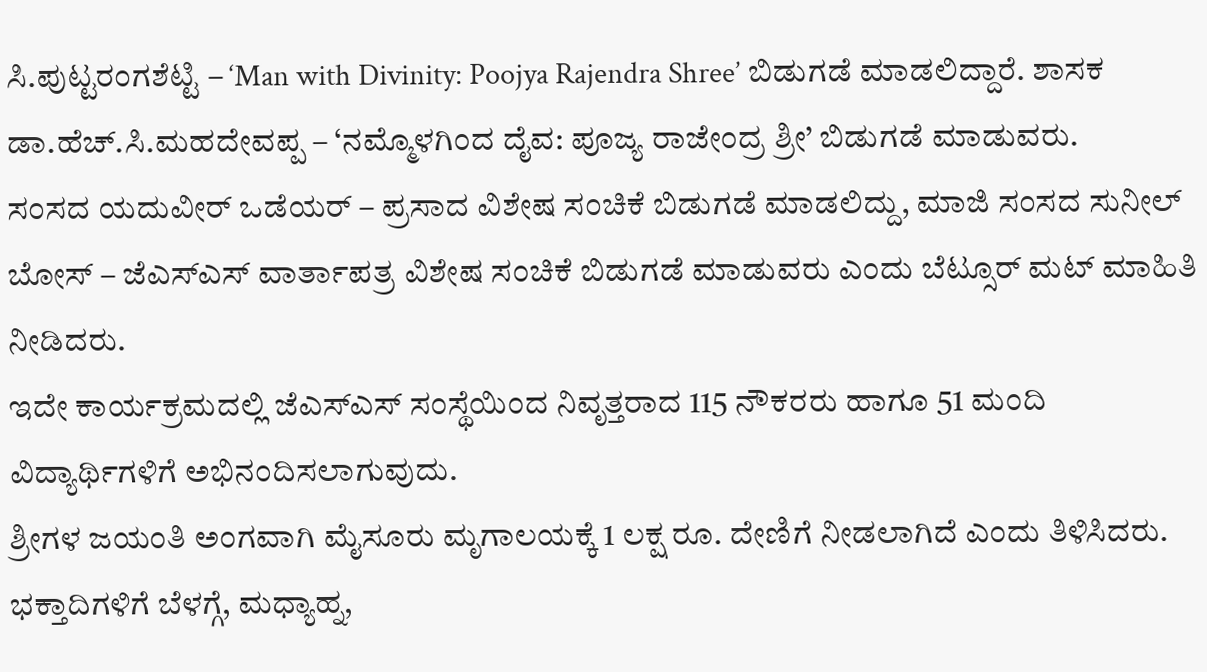ಸಿ.ಪುಟ್ಟರಂಗಶೆಟ್ಟಿ – ‘Man with Divinity: Poojya Rajendra Shree’ ಬಿಡುಗಡೆ ಮಾಡಲಿದ್ದಾರೆ. ಶಾಸಕ ಡಾ.ಹೆಚ್.ಸಿ.ಮಹದೇವಪ್ಪ – ‘ನಮ್ಮೊಳಗಿಂದ ದೈವ: ಪೂಜ್ಯ ರಾಜೇಂದ್ರ ಶ್ರೀ’ ಬಿಡುಗಡೆ ಮಾಡುವರು.
ಸಂಸದ ಯದುವೀರ್ ಒಡೆಯರ್ – ಪ್ರಸಾದ ವಿಶೇಷ ಸಂಚಿಕೆ ಬಿಡುಗಡೆ ಮಾಡಲಿದ್ದು, ಮಾಜಿ ಸಂಸದ ಸುನೀಲ್ ಬೋಸ್ – ಜೆಎಸ್ಎಸ್ ವಾರ್ತಾಪತ್ರ ವಿಶೇಷ ಸಂಚಿಕೆ ಬಿಡುಗಡೆ ಮಾಡುವರು ಎಂದು ಬೆಟ್ಸೂರ್ ಮಟ್ ಮಾಹಿತಿ ನೀಡಿದರು.
ಇದೇ ಕಾರ್ಯಕ್ರಮದಲ್ಲಿ ಜೆಎಸ್ಎಸ್ ಸಂಸ್ಥೆಯಿಂದ ನಿವೃತ್ತರಾದ 115 ನೌಕರರು ಹಾಗೂ 51 ಮಂದಿ ವಿದ್ಯಾರ್ಥಿಗಳಿಗೆ ಅಭಿನಂದಿಸಲಾಗುವುದು.
ಶ್ರೀಗಳ ಜಯಂತಿ ಅಂಗವಾಗಿ ಮೈಸೂರು ಮೃಗಾಲಯಕ್ಕೆ 1 ಲಕ್ಷ ರೂ. ದೇಣಿಗೆ ನೀಡಲಾಗಿದೆ ಎಂದು ತಿಳಿಸಿದರು.
ಭಕ್ತಾದಿಗಳಿಗೆ ಬೆಳಗ್ಗೆ, ಮಧ್ಯಾಹ್ನ,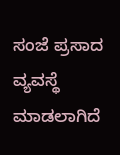ಸಂಜೆ ಪ್ರಸಾದ ವ್ಯವಸ್ಥೆ ಮಾಡಲಾಗಿದೆ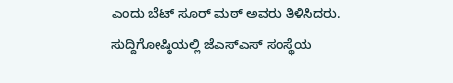ಎಂದು ಬೆಟ್ ಸೂರ್ ಮಠ್ ಅವರು ತಿಳಿಸಿದರು.
ಸುದ್ದಿಗೋಷ್ಠಿಯಲ್ಲಿ ಜೆಎಸ್ಎಸ್ ಸಂಸ್ಥೆಯ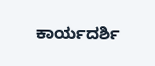ಕಾರ್ಯದರ್ಶಿ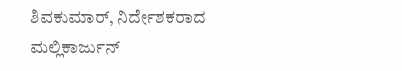ಶಿವಕುಮಾರ್, ನಿರ್ದೇಶಕರಾದ ಮಲ್ಲಿಕಾರ್ಜುನ್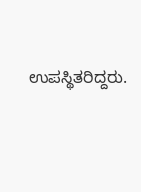ಉಪಸ್ಥಿತರಿದ್ದರು.